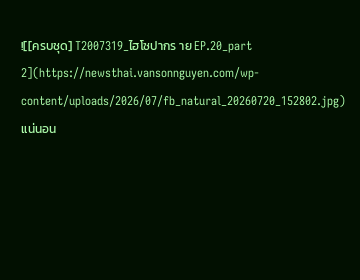![[ครบชุด] T2007319_ไฮโซปากร าย EP.20_part 2](https://newsthai.vansonnguyen.com/wp-content/uploads/2026/07/fb_natural_20260720_152802.jpg)
แน่นอน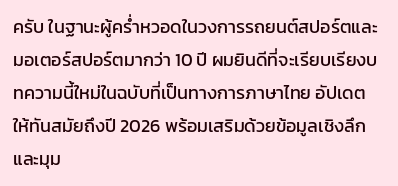ครับ ในฐานะผู้คร่ำหวอดในวงการรถยนต์สปอร์ตและมอเตอร์สปอร์ตมากว่า 10 ปี ผมยินดีที่จะเรียบเรียงบทความนี้ใหม่ในฉบับที่เป็นทางการภาษาไทย อัปเดตให้ทันสมัยถึงปี 2026 พร้อมเสริมด้วยข้อมูลเชิงลึกและมุม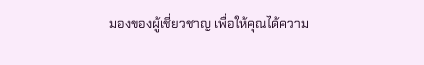มองของผู้เชี่ยวชาญ เพื่อให้คุณได้ความ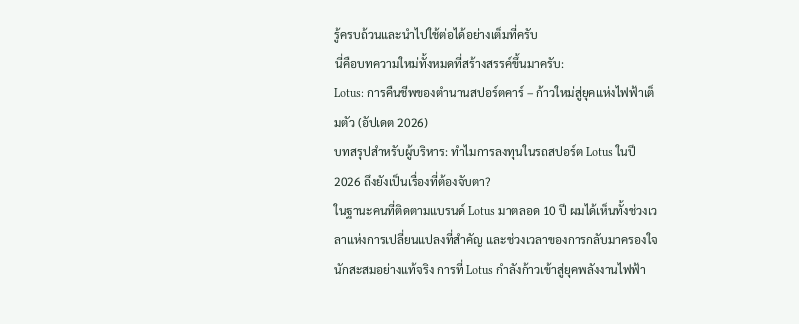รู้ครบถ้วนและนำไปใช้ต่อได้อย่างเต็มที่ครับ
นี่คือบทความใหม่ทั้งหมดที่สร้างสรรค์ขึ้นมาครับ:
Lotus: การคืนชีพของตำนานสปอร์ตคาร์ – ก้าวใหม่สู่ยุคแห่งไฟฟ้าเต็มตัว (อัปเดต 2026)
บทสรุปสำหรับผู้บริหาร: ทำไมการลงทุนในรถสปอร์ต Lotus ในปี 2026 ถึงยังเป็นเรื่องที่ต้องจับตา?
ในฐานะคนที่ติดตามแบรนด์ Lotus มาตลอด 10 ปี ผมได้เห็นทั้งช่วงเวลาแห่งการเปลี่ยนแปลงที่สำคัญ และช่วงเวลาของการกลับมาครองใจนักสะสมอย่างแท้จริง การที่ Lotus กำลังก้าวเข้าสู่ยุคพลังงานไฟฟ้า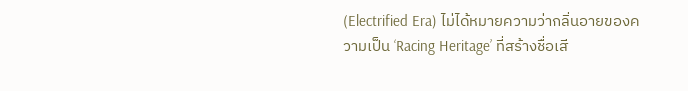(Electrified Era) ไม่ได้หมายความว่ากลิ่นอายของความเป็น ‘Racing Heritage’ ที่สร้างชื่อเสี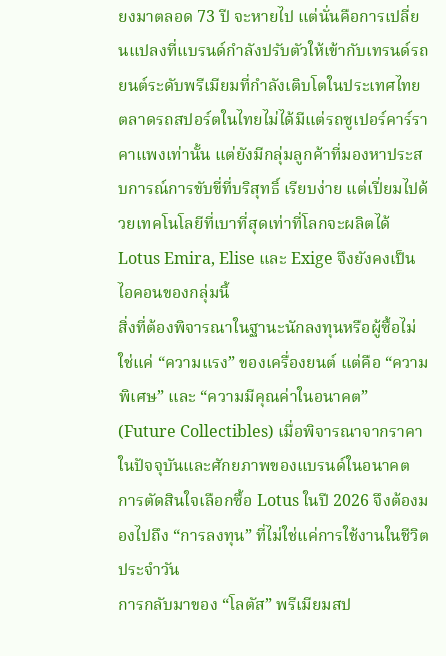ยงมาตลอด 73 ปี จะหายไป แต่นั่นคือการเปลี่ยนแปลงที่แบรนด์กำลังปรับตัวให้เข้ากับเทรนด์รถยนต์ระดับพรีเมียมที่กำลังเติบโตในประเทศไทย
ตลาดรถสปอร์ตในไทยไม่ได้มีแต่รถซูเปอร์คาร์ราคาแพงเท่านั้น แต่ยังมีกลุ่มลูกค้าที่มองหาประสบการณ์การขับขี่ที่บริสุทธิ์ เรียบง่าย แต่เปี่ยมไปด้วยเทคโนโลยีที่เบาที่สุดเท่าที่โลกจะผลิตได้ Lotus Emira, Elise และ Exige จึงยังคงเป็นไอคอนของกลุ่มนี้
สิ่งที่ต้องพิจารณาในฐานะนักลงทุนหรือผู้ซื้อไม่ใช่แค่ “ความแรง” ของเครื่องยนต์ แต่คือ “ความพิเศษ” และ “ความมีคุณค่าในอนาคต” (Future Collectibles) เมื่อพิจารณาจากราคาในปัจจุบันและศักยภาพของแบรนด์ในอนาคต การตัดสินใจเลือกซื้อ Lotus ในปี 2026 จึงต้องมองไปถึง “การลงทุน” ที่ไม่ใช่แค่การใช้งานในชีวิตประจำวัน
การกลับมาของ “โลตัส” พรีเมียมสป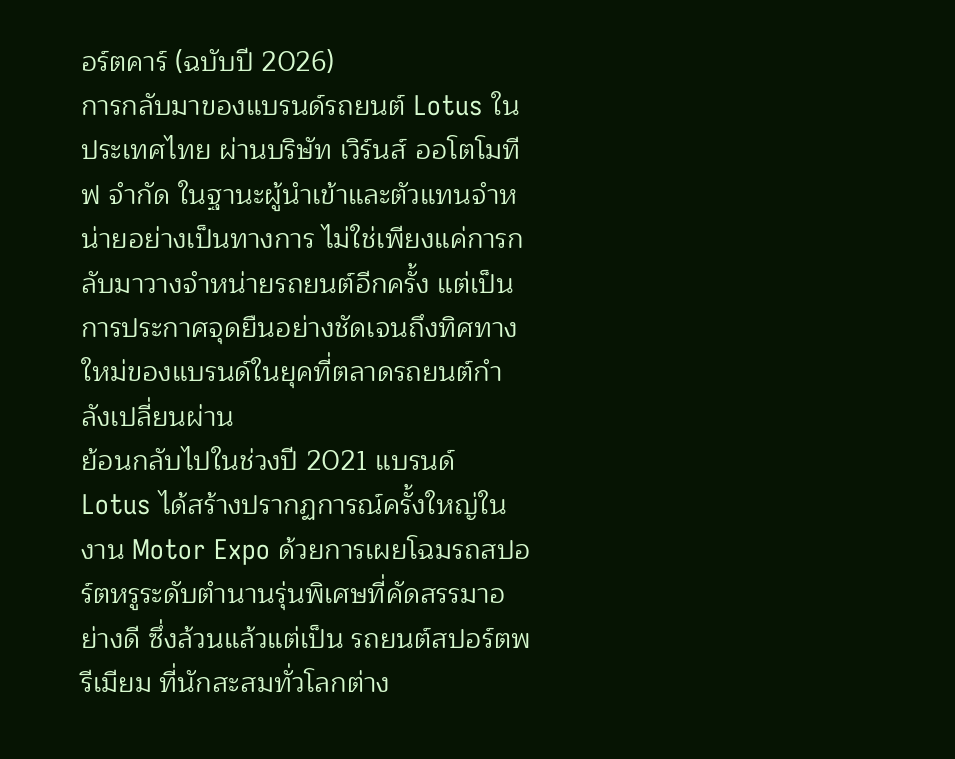อร์ตคาร์ (ฉบับปี 2026)
การกลับมาของแบรนด์รถยนต์ Lotus ในประเทศไทย ผ่านบริษัท เวิร์นส์ ออโตโมทีฟ จำกัด ในฐานะผู้นำเข้าและตัวแทนจำหน่ายอย่างเป็นทางการ ไม่ใช่เพียงแค่การกลับมาวางจำหน่ายรถยนต์อีกครั้ง แต่เป็นการประกาศจุดยืนอย่างชัดเจนถึงทิศทางใหม่ของแบรนด์ในยุคที่ตลาดรถยนต์กำลังเปลี่ยนผ่าน
ย้อนกลับไปในช่วงปี 2021 แบรนด์ Lotus ได้สร้างปรากฏการณ์ครั้งใหญ่ในงาน Motor Expo ด้วยการเผยโฉมรถสปอร์ตหรูระดับตำนานรุ่นพิเศษที่คัดสรรมาอย่างดี ซึ่งล้วนแล้วแต่เป็น รถยนต์สปอร์ตพรีเมียม ที่นักสะสมทั่วโลกต่าง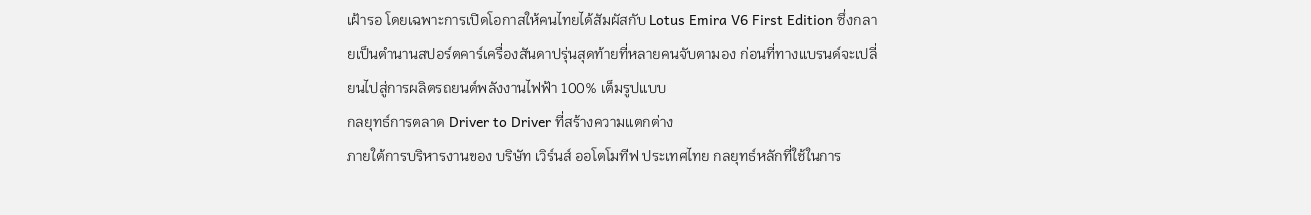เฝ้ารอ โดยเฉพาะการเปิดโอกาสให้คนไทยได้สัมผัสกับ Lotus Emira V6 First Edition ซึ่งกลายเป็นตำนานสปอร์ตคาร์เครื่องสันดาปรุ่นสุดท้ายที่หลายคนจับตามอง ก่อนที่ทางแบรนด์จะเปลี่ยนไปสู่การผลิตรถยนต์พลังงานไฟฟ้า 100% เต็มรูปแบบ
กลยุทธ์การตลาด Driver to Driver ที่สร้างความแตกต่าง
ภายใต้การบริหารงานของ บริษัท เวิร์นส์ ออโตโมทีฟ ประเทศไทย กลยุทธ์หลักที่ใช้ในการ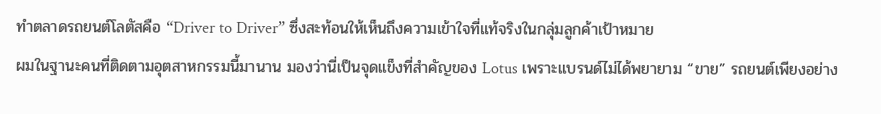ทำตลาดรถยนต์โลตัสคือ “Driver to Driver” ซึ่งสะท้อนให้เห็นถึงความเข้าใจที่แท้จริงในกลุ่มลูกค้าเป้าหมาย
ผมในฐานะคนที่ติดตามอุตสาหกรรมนี้มานาน มองว่านี่เป็นจุดแข็งที่สำคัญของ Lotus เพราะแบรนด์ไม่ได้พยายาม “ขาย” รถยนต์เพียงอย่าง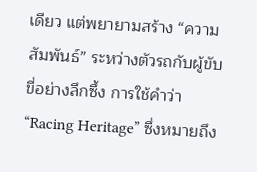เดียว แต่พยายามสร้าง “ความสัมพันธ์” ระหว่างตัวรถกับผู้ขับขี่อย่างลึกซึ้ง การใช้คำว่า “Racing Heritage” ซึ่งหมายถึง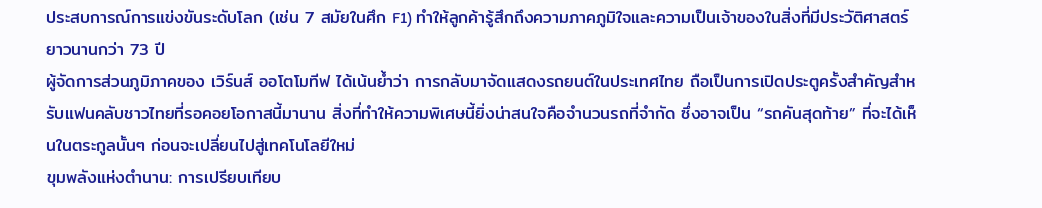ประสบการณ์การแข่งขันระดับโลก (เช่น 7 สมัยในศึก F1) ทำให้ลูกค้ารู้สึกถึงความภาคภูมิใจและความเป็นเจ้าของในสิ่งที่มีประวัติศาสตร์ยาวนานกว่า 73 ปี
ผู้จัดการส่วนภูมิภาคของ เวิร์นส์ ออโตโมทีฟ ได้เน้นย้ำว่า การกลับมาจัดแสดงรถยนต์ในประเทศไทย ถือเป็นการเปิดประตูครั้งสำคัญสำหรับแฟนคลับชาวไทยที่รอคอยโอกาสนี้มานาน สิ่งที่ทำให้ความพิเศษนี้ยิ่งน่าสนใจคือจำนวนรถที่จำกัด ซึ่งอาจเป็น “รถคันสุดท้าย” ที่จะได้เห็นในตระกูลนั้นๆ ก่อนจะเปลี่ยนไปสู่เทคโนโลยีใหม่
ขุมพลังแห่งตำนาน: การเปรียบเทียบ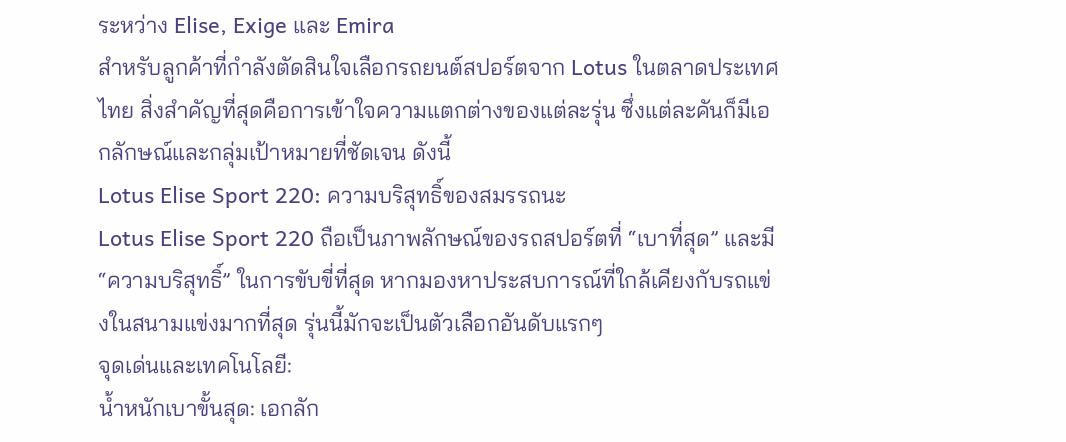ระหว่าง Elise, Exige และ Emira
สำหรับลูกค้าที่กำลังตัดสินใจเลือกรถยนต์สปอร์ตจาก Lotus ในตลาดประเทศไทย สิ่งสำคัญที่สุดคือการเข้าใจความแตกต่างของแต่ละรุ่น ซึ่งแต่ละคันก็มีเอกลักษณ์และกลุ่มเป้าหมายที่ชัดเจน ดังนี้
Lotus Elise Sport 220: ความบริสุทธิ์ของสมรรถนะ
Lotus Elise Sport 220 ถือเป็นภาพลักษณ์ของรถสปอร์ตที่ “เบาที่สุด” และมี “ความบริสุทธิ์” ในการขับขี่ที่สุด หากมองหาประสบการณ์ที่ใกล้เคียงกับรถแข่งในสนามแข่งมากที่สุด รุ่นนี้มักจะเป็นตัวเลือกอันดับแรกๆ
จุดเด่นและเทคโนโลยี:
น้ำหนักเบาขั้นสุด: เอกลัก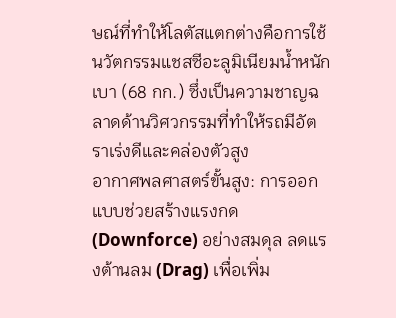ษณ์ที่ทำให้โลตัสแตกต่างคือการใช้นวัตกรรมแชสซีอะลูมิเนียมน้ำหนักเบา (68 กก.) ซึ่งเป็นความชาญฉลาดด้านวิศวกรรมที่ทำให้รถมีอัตราเร่งดีและคล่องตัวสูง
อากาศพลศาสตร์ขั้นสูง: การออกแบบช่วยสร้างแรงกด (Downforce) อย่างสมดุล ลดแรงต้านลม (Drag) เพื่อเพิ่ม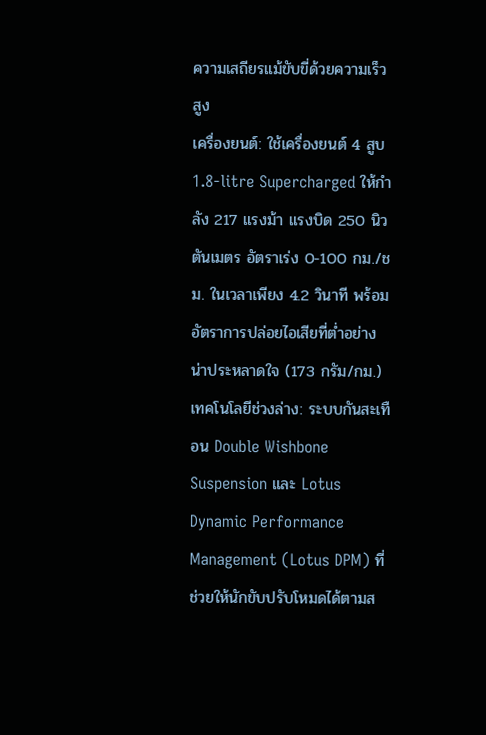ความเสถียรแม้ขับขี่ด้วยความเร็วสูง
เครื่องยนต์: ใช้เครื่องยนต์ 4 สูบ 1.8-litre Supercharged ให้กำลัง 217 แรงม้า แรงบิด 250 นิวตันเมตร อัตราเร่ง 0-100 กม./ชม. ในเวลาเพียง 4.2 วินาที พร้อมอัตราการปล่อยไอเสียที่ต่ำอย่างน่าประหลาดใจ (173 กรัม/กม.)
เทคโนโลยีช่วงล่าง: ระบบกันสะเทือน Double Wishbone Suspension และ Lotus Dynamic Performance Management (Lotus DPM) ที่ช่วยให้นักขับปรับโหมดได้ตามส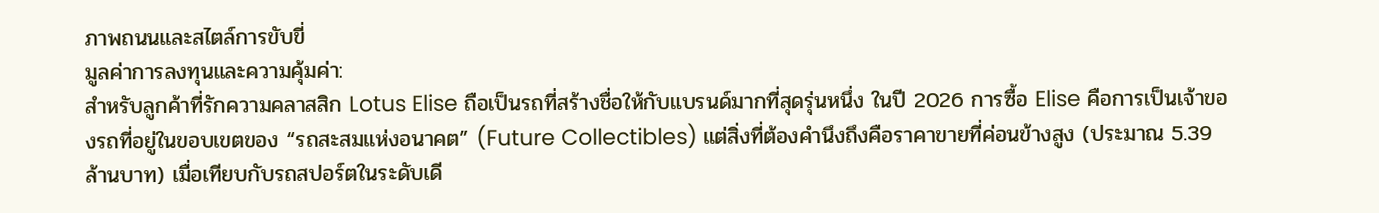ภาพถนนและสไตล์การขับขี่
มูลค่าการลงทุนและความคุ้มค่า:
สำหรับลูกค้าที่รักความคลาสสิก Lotus Elise ถือเป็นรถที่สร้างชื่อให้กับแบรนด์มากที่สุดรุ่นหนึ่ง ในปี 2026 การซื้อ Elise คือการเป็นเจ้าของรถที่อยู่ในขอบเขตของ “รถสะสมแห่งอนาคต” (Future Collectibles) แต่สิ่งที่ต้องคำนึงถึงคือราคาขายที่ค่อนข้างสูง (ประมาณ 5.39 ล้านบาท) เมื่อเทียบกับรถสปอร์ตในระดับเดี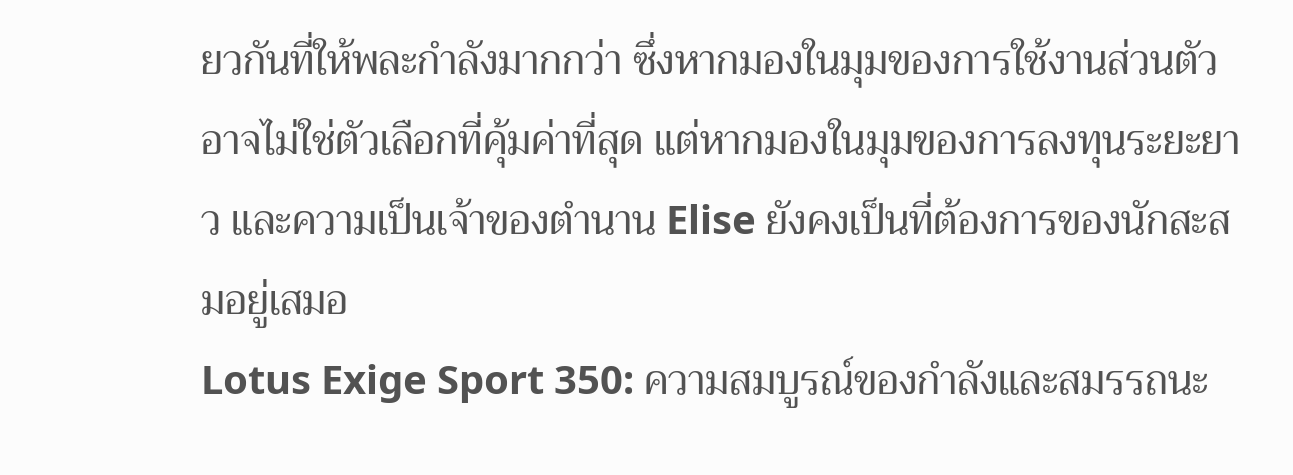ยวกันที่ให้พละกำลังมากกว่า ซึ่งหากมองในมุมของการใช้งานส่วนตัว อาจไม่ใช่ตัวเลือกที่คุ้มค่าที่สุด แต่หากมองในมุมของการลงทุนระยะยาว และความเป็นเจ้าของตำนาน Elise ยังคงเป็นที่ต้องการของนักสะสมอยู่เสมอ
Lotus Exige Sport 350: ความสมบูรณ์ของกำลังและสมรรถนะ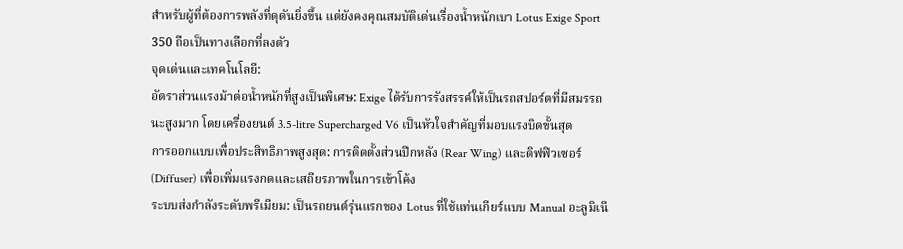สำหรับผู้ที่ต้องการพลังที่ดุดันยิ่งขึ้น แต่ยังคงคุณสมบัติเด่นเรื่องน้ำหนักเบา Lotus Exige Sport 350 ถือเป็นทางเลือกที่ลงตัว
จุดเด่นและเทคโนโลยี:
อัตราส่วนแรงม้าต่อน้ำหนักที่สูงเป็นพิเศษ: Exige ได้รับการรังสรรค์ให้เป็นรถสปอร์ตที่มีสมรรถนะสูงมาก โดยเครื่องยนต์ 3.5-litre Supercharged V6 เป็นหัวใจสำคัญที่มอบแรงบิดขั้นสุด
การออกแบบเพื่อประสิทธิภาพสูงสุด: การติดตั้งส่วนปีกหลัง (Rear Wing) และดิฟฟิวเซอร์ (Diffuser) เพื่อเพิ่มแรงกดและเสถียรภาพในการเข้าโค้ง
ระบบส่งกำลังระดับพรีเมียม: เป็นรถยนต์รุ่นแรกของ Lotus ที่ใช้แท่นเกียร์แบบ Manual อะลูมิเนี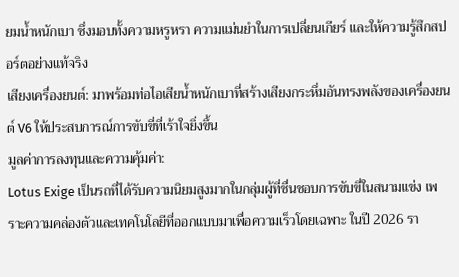ยมน้ำหนักเบา ซึ่งมอบทั้งความหรูหรา ความแม่นยำในการเปลี่ยนเกียร์ และให้ความรู้สึกสปอร์ตอย่างแท้จริง
เสียงเครื่องยนต์: มาพร้อมท่อไอเสียน้ำหนักเบาที่สร้างเสียงกระหึ่มอันทรงพลังของเครื่องยนต์ V6 ให้ประสบการณ์การขับขี่ที่เร้าใจยิ่งขึ้น
มูลค่าการลงทุนและความคุ้มค่า:
Lotus Exige เป็นรถที่ได้รับความนิยมสูงมากในกลุ่มผู้ที่ชื่นชอบการขับขี่ในสนามแข่ง เพราะความคล่องตัวและเทคโนโลยีที่ออกแบบมาเพื่อความเร็วโดยเฉพาะ ในปี 2026 รา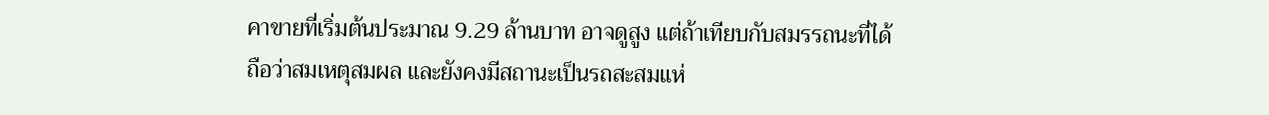คาขายที่เริ่มต้นประมาณ 9.29 ล้านบาท อาจดูสูง แต่ถ้าเทียบกับสมรรถนะที่ได้ถือว่าสมเหตุสมผล และยังคงมีสถานะเป็นรถสะสมแห่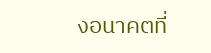งอนาคตที่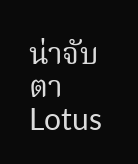น่าจับตา
Lotus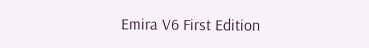Emira V6 First Edition